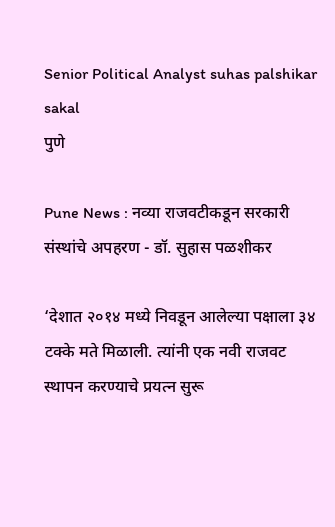Senior Political Analyst suhas palshikar sakal
पुणे

Pune News : नव्या राजवटीकडून सरकारी संस्थांचे अपहरण - डॉ. सुहास पळशीकर

‘देशात २०१४ मध्ये निवडून आलेल्या पक्षाला ३४ टक्के मते मिळाली. त्यांनी एक नवी राजवट स्थापन करण्याचे प्रयत्न सुरू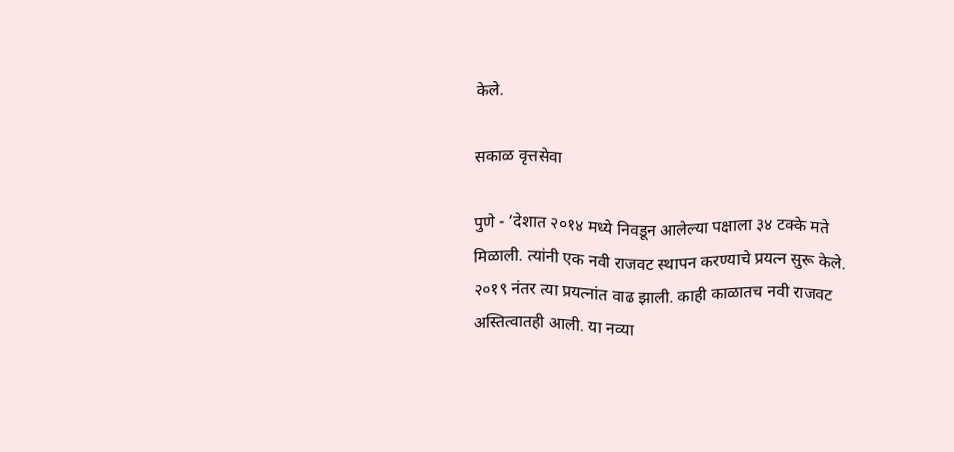केले.

सकाळ वृत्तसेवा

पुणे - ‘देशात २०१४ मध्ये निवडून आलेल्या पक्षाला ३४ टक्के मते मिळाली. त्यांनी एक नवी राजवट स्थापन करण्याचे प्रयत्न सुरू केले. २०१९ नंतर त्या प्रयत्नांत वाढ झाली. काही काळातच नवी राजवट अस्तित्वातही आली. या नव्या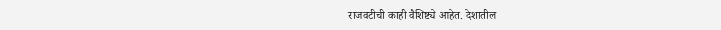राजवटीची काही वैशिष्ट्ये आहेत. देशातील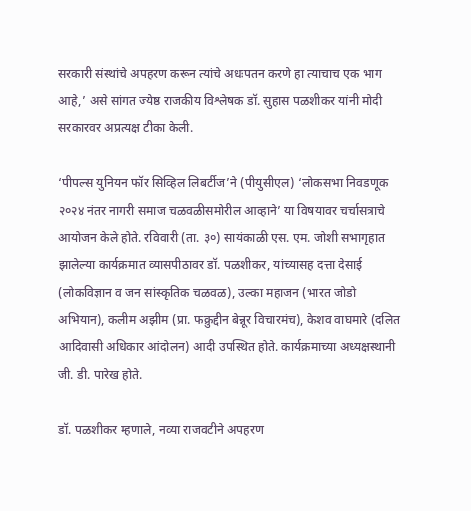सरकारी संस्थांचे अपहरण करून त्यांचे अधःपतन करणे हा त्याचाच एक भाग आहे,’ असे सांगत ज्येष्ठ राजकीय विश्लेषक डॉ. सुहास पळशीकर यांनी मोदी सरकारवर अप्रत्यक्ष टीका केली.

‘पीपल्स युनियन फॉर सिव्हिल लिबर्टीज’ने (पीयुसीएल) ‘लोकसभा निवडणूक २०२४ नंतर नागरी समाज चळवळीसमोरील आव्हाने’ या विषयावर चर्चासत्राचे आयोजन केले होते. रविवारी (ता. ३०) सायंकाळी एस. एम. जोशी सभागृहात झालेल्या कार्यक्रमात व्यासपीठावर डॉ. पळशीकर, यांच्यासह दत्ता देसाई (लोकविज्ञान व जन सांस्कृतिक चळवळ), उल्का महाजन (भारत जोडो अभियान), कलीम अझीम (प्रा. फक्रुद्दीन बेन्नूर विचारमंच), केशव वाघमारे (दलित आदिवासी अधिकार आंदोलन) आदी उपस्थित होते. कार्यक्रमाच्या अध्यक्षस्थानी जी. डी. पारेख होते.

डॉ. पळशीकर म्हणाले, नव्या राजवटीने अपहरण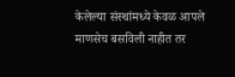केलेल्या संस्थांमध्ये केवळ आपले माणसेच बसविली नाहीत तर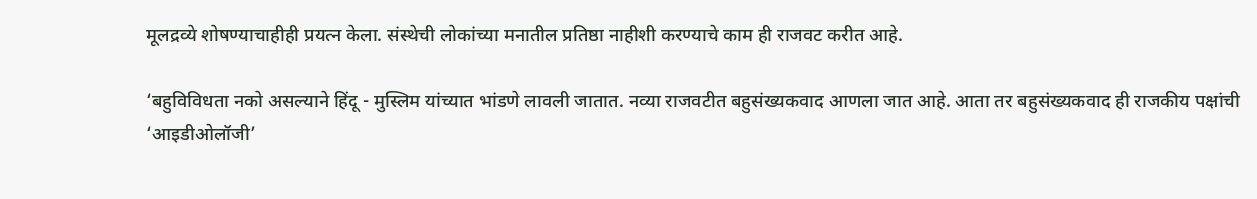मूलद्रव्ये शोषण्याचाहीही प्रयत्न केला. संस्थेची लोकांच्या मनातील प्रतिष्ठा नाहीशी करण्याचे काम ही राजवट करीत आहे.

‘बहुविविधता नको असल्याने हिंदू - मुस्लिम यांच्यात भांडणे लावली जातात. नव्या राजवटीत बहुसंख्यकवाद आणला जात आहे. आता तर बहुसंख्यकवाद ही राजकीय पक्षांची ‘आइडीओलॉजी’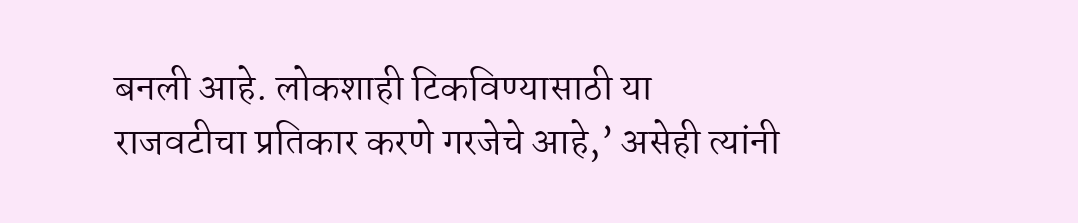बनली आहे. लोकशाही टिकविण्यासाठी या राजवटीचा प्रतिकार करणे गरजेचे आहे,’ असेही त्यांनी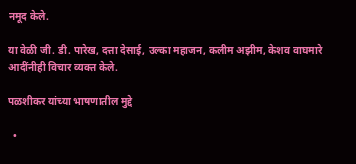नमूद केले.

या वेळी जी. डी. पारेख, दत्ता देसाई, उल्का महाजन, कलीम अझीम, केशव वाघमारे आदींनीही विचार व्यक्त केले.

पळशीकर यांच्या भाषणातील मुद्दे

  •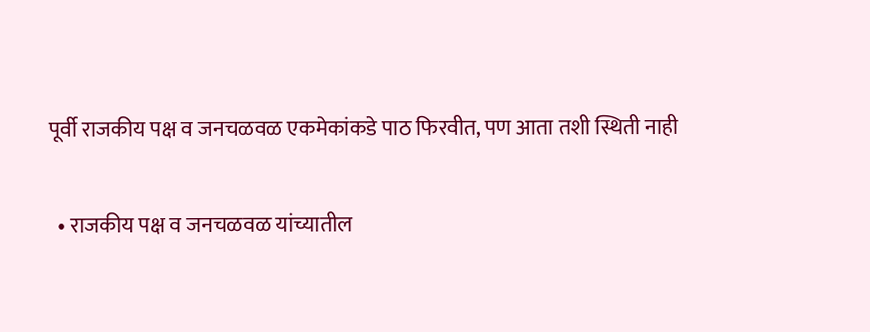पूर्वी राजकीय पक्ष व जनचळवळ एकमेकांकडे पाठ फिरवीत, पण आता तशी स्थिती नाही

  • राजकीय पक्ष व जनचळवळ यांच्यातील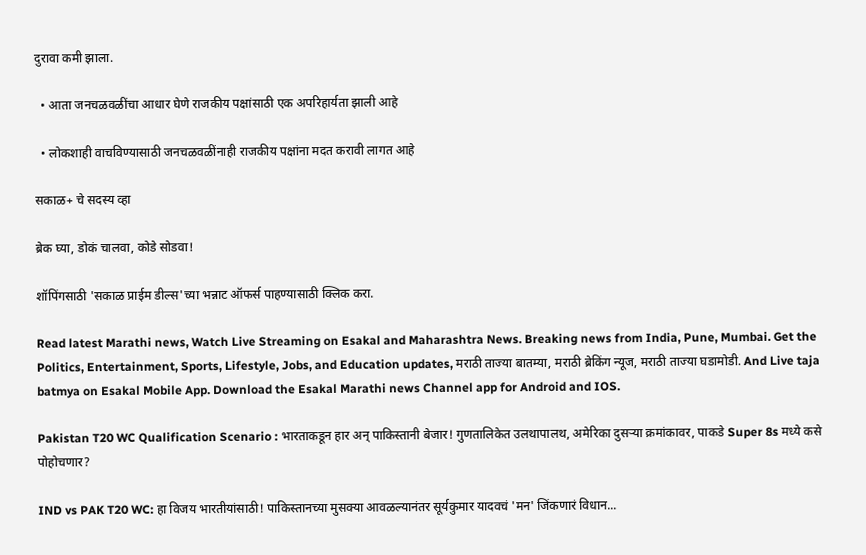दुरावा कमी झाला.

  • आता जनचळवळींचा आधार घेणे राजकीय पक्षांसाठी एक अपरिहार्यता झाली आहे

  • लोकशाही वाचविण्यासाठी जनचळवळींनाही राजकीय पक्षांना मदत करावी लागत आहे

सकाळ+ चे सदस्य व्हा

ब्रेक घ्या, डोकं चालवा, कोडे सोडवा!

शॉपिंगसाठी 'सकाळ प्राईम डील्स'च्या भन्नाट ऑफर्स पाहण्यासाठी क्लिक करा.

Read latest Marathi news, Watch Live Streaming on Esakal and Maharashtra News. Breaking news from India, Pune, Mumbai. Get the Politics, Entertainment, Sports, Lifestyle, Jobs, and Education updates, मराठी ताज्या बातम्या, मराठी ब्रेकिंग न्यूज, मराठी ताज्या घडामोडी. And Live taja batmya on Esakal Mobile App. Download the Esakal Marathi news Channel app for Android and IOS.

Pakistan T20 WC Qualification Scenario : भारताकडून हार अन् पाकिस्तानी बेजार! गुणतालिकेत उलथापालथ, अमेरिका दुसऱ्या क्रमांकावर, पाकडे Super 8s मध्ये कसे पोहोचणार?

IND vs PAK T20 WC: हा विजय भारतीयांसाठी! पाकिस्तानच्या मुसक्या आवळल्यानंतर सूर्यकुमार यादवचं 'मन' जिंकणारं विधान...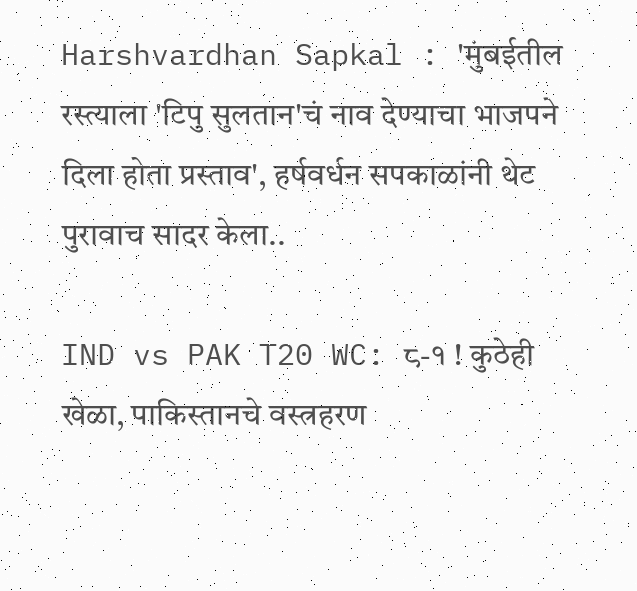Harshvardhan Sapkal : 'मुंबईतील रस्त्याला 'टिपु सुलतान'चं नाव देण्याचा भाजपने दिला होता प्रस्ताव', हर्षवर्धन सपकाळांनी थेट पुरावाच सादर केला..

IND vs PAK T20 WC: ८-१ ! कुठेही खेळा, पाकिस्तानचे वस्त्रहरण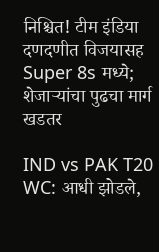निश्चित! टीम इंडिया दणदणीत विजयासह Super 8s मध्ये; शेजाऱ्यांचा पुढचा मार्ग खडतर

IND vs PAK T20 WC: आधी झोडले,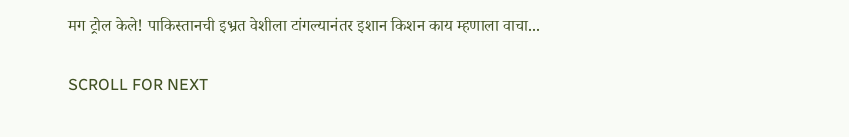मग ट्रोल केले! पाकिस्तानची इभ्रत वेशीला टांगल्यानंतर इशान किशन काय म्हणाला वाचा...

SCROLL FOR NEXT